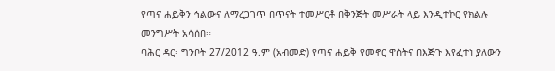የጣና ሐይቅን ኅልውና ለማረጋገጥ በጥናት ተመሥርቶ በቅንጅት መሥራት ላይ እንዲተኮር የክልሉ መንግሥት አሳሰበ።
ባሕር ዳር፡ ግንቦት 27/2012 ዓ.ም (አብመድ) የጣና ሐይቅ የመኖር ዋስትና በእጅጉ እየፈተነ ያለውን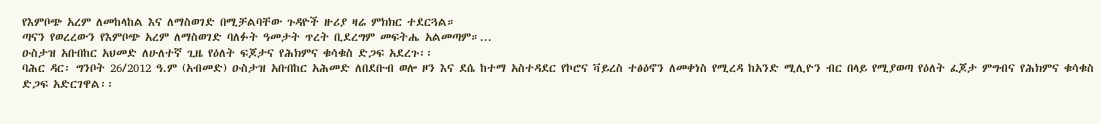የእምቦጭ አረም ለመከላከል እና ለማስወገድ በሚቻልባቸው ጉዳዮች ዙሪያ ዛሬ ምክክር ተደርጓል።
ጣናን የወረረውን የእምቦጭ አረም ለማስወገድ ባለፉት ዓመታት ጥረት ቢደረግም መፍትሔ አልመጣም።...
ዑስታዝ አቡበከር አህመድ ለሁለተኛ ጊዜ የዕለት ፍጆታና የሕክምና ቁሳቁስ ድጋፍ አደረጉ፡፡
ባሕር ዳር፡ ግንቦት 26/2012 ዓ.ም (አብመድ) ዑስታዝ አቡበከር አሕመድ ለበደቡብ ወሎ ዞን እና ደሴ ከተማ አስተዳደር የኮሮና ቫይረስ ተፅዕኖን ለመቀነስ የሚረዳ ከአንድ ሚሊዮን ብር በላይ የሚያወጣ የዕለት ፈጆታ ምግብና የሕክምና ቁሳቁስ ድጋፍ አድርገዋል፡፡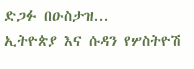ድጋፉ በዑስታዝ...
ኢትዮጵያ እና ሱዳን የሦስትዮሽ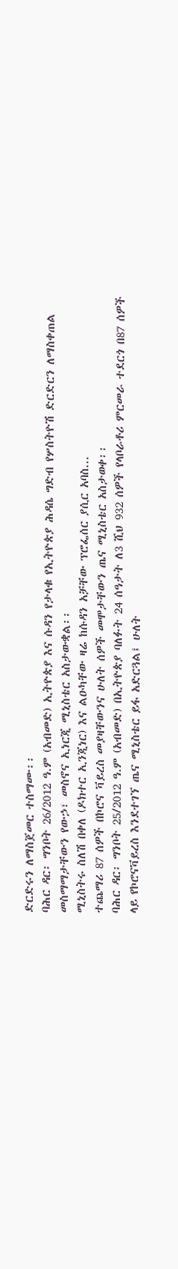ድርድሩን ለማስጀመር ተስማሙ፡፡
ባሕር ዳር፡ ግንቦት 26/2012 ዓ.ም (አብመድ) ኢትዮጵያ እና ሱዳን የታላቁ የኢትዮጵያ ሕዳሴ ግድብ የሦስትዮሽ ድርድርን ለማስቀጠል መስማማታቸውን የውኃ፣ መስኖና ኢነርጂ ሚኒስቴር አስታውቋል፡፡
ሚኒስትሩ ስለሽ በቀለ (ዶክተር ኢንጂነር) እና ልዑካቸው ዛሬ ከሱዳን አቻቸው ፕሮፌሰር ያሲር አባስ...
ተጨማሪ 87 ሰዎች በኮሮና ቫይረስ መያዛቸውንና ሁለት ሰዎች መሞታቸውን ጤና ሚኒስቴር አስታወቀ፡፡
ባሕር ዳር፡ ግንቦት 25/2012 ዓ.ም (አብመድ) በኢትዮጵያ ባለፉት 24 ሰዓታት ለ3 ሺህ 932 ሰዎች የላቦራቶሪ ምርመራ ተደርጎ በ87 ሰዎች ላይ የኮሮናቫይረስ እንደተገኘ ጤና ሚኒስቴር ይፋ አድርጓል፤ ሁለት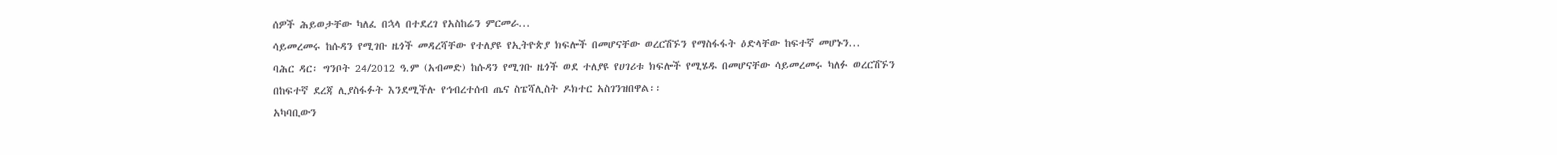ሰዎች ሕይወታቸው ካለፈ በኋላ በተደረገ የአስከሬን ምርመራ...
ሳይመረመሩ ከሱዳን የሚገቡ ዜጎች መዳረሻቸው የተለያዩ የኢትዮጵያ ክፍሎች በመሆናቸው ወረርሽኙን የማስፋፋት ዕድላቸው ከፍተኛ መሆኑን...
ባሕር ዳር፡ ግንቦት 24/2012 ዓ.ም (አብመድ) ከሱዳን የሚገቡ ዜጎች ወደ ተለያዩ የሀገሪቱ ክፍሎች የሚሄዱ በመሆናቸው ሳይመረመሩ ካለፉ ወረርሽኙን በከፍተኛ ደረጃ ሊያስፋፉት እንደሚችሉ የኅብረተሰብ ጤና ስፔሻሊስት ዶክተር አስገንዝበዋል፡፡
አካባቢውን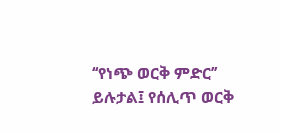‘‘የነጭ ወርቅ ምድር’’ ይሉታል፤ የሰሊጥ ወርቅ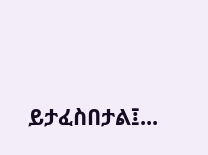ይታፈስበታል፤...